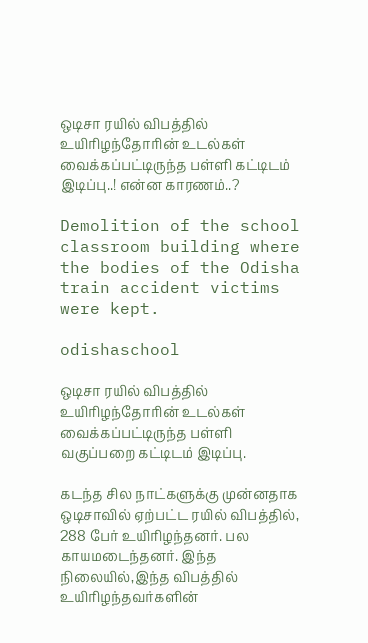ஒடிசா ரயில் விபத்தில் உயிரிழந்தோரின் உடல்கள் வைக்கப்பட்டிருந்த பள்ளி கட்டிடம் இடிப்பு..! என்ன காரணம்..?

Demolition of the school classroom building where the bodies of the Odisha train accident victims were kept.

odishaschool

ஒடிசா ரயில் விபத்தில் உயிரிழந்தோரின் உடல்கள் வைக்கப்பட்டிருந்த பள்ளி வகுப்பறை கட்டிடம் இடிப்பு.

கடந்த சில நாட்களுக்கு முன்னதாக ஒடிசாவில் ஏற்பட்ட ரயில் விபத்தில், 288 பேர் உயிரிழந்தனர். பல காயமடைந்தனர். இந்த  நிலையில்,இந்த விபத்தில் உயிரிழந்தவர்களின்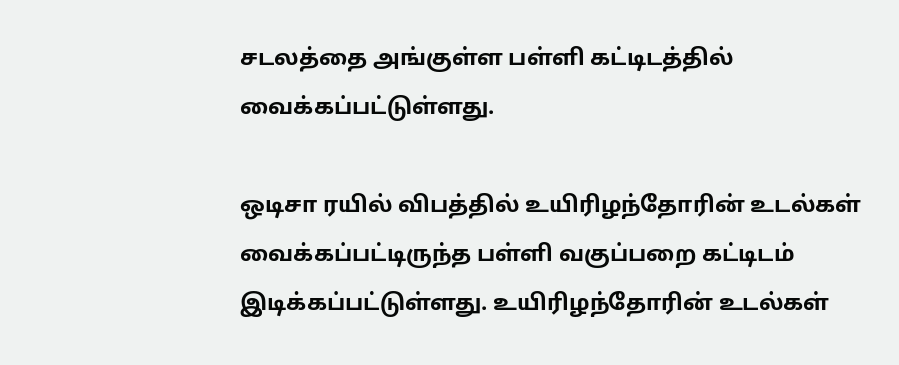சடலத்தை அங்குள்ள பள்ளி கட்டிடத்தில் வைக்கப்பட்டுள்ளது.

ஒடிசா ரயில் விபத்தில் உயிரிழந்தோரின் உடல்கள் வைக்கப்பட்டிருந்த பள்ளி வகுப்பறை கட்டிடம் இடிக்கப்பட்டுள்ளது. உயிரிழந்தோரின் உடல்கள்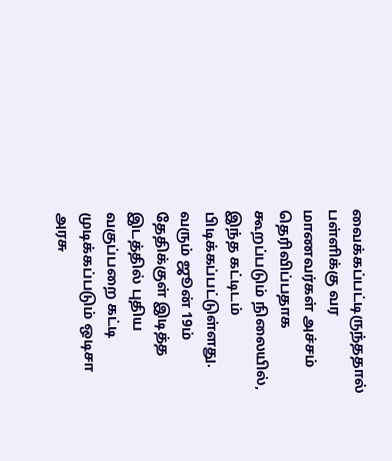வைக்கப்பட்டிருந்ததால் பள்ளிக்கு வர மாணவர்கள் அச்சம் தெரிவிப்பதாக கூறப்படும் நிலையில், இந்த கட்டிடம் பிடிக்கப்பட்டுள்ளது. வரும் ஜூன் 19ம் தேதிக்குள் இடித்த இடத்தில் புதிய வகுப்பறை கட்டி முடிக்கப்படும் ஒடிசா அரசு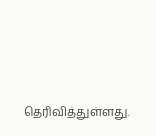தெரிவித்துள்ளது.